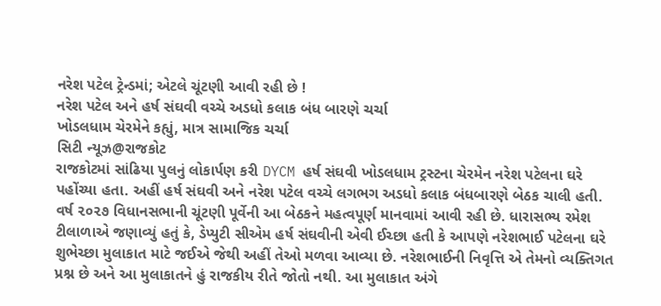નરેશ પટેલ ટ્રેન્ડમાં; એટલે ચૂંટણી આવી રહી છે !
નરેશ પટેલ અને હર્ષ સંઘવી વચ્ચે અડધો કલાક બંધ બારણે ચર્ચા
ખોડલધામ ચેરમેને કહ્યું, માત્ર સામાજિક ચર્ચા
સિટી ન્યૂઝ@રાજકોટ
રાજકોટમાં સાંઢિયા પુલનું લોકાર્પણ કરી DYCM હર્ષ સંઘવી ખોડલધામ ટ્રસ્ટના ચેરમેન નરેશ પટેલના ઘરે પહોંચ્યા હતા. અહીં હર્ષ સંઘવી અને નરેશ પટેલ વચ્ચે લગભગ અડધો કલાક બંધબારણે બેઠક ચાલી હતી. વર્ષ ૨૦૨૭ વિધાનસભાની ચૂંટણી પૂર્વેની આ બેઠકને મહત્વપૂર્ણ માનવામાં આવી રહી છે. ધારાસભ્ય રમેશ ટીલાળાએ જણાવ્યું હતું કે, ડેપ્યુટી સીએમ હર્ષ સંઘવીની એવી ઈચ્છા હતી કે આપણે નરેશભાઈ પટેલના ઘરે શુભેચ્છા મુલાકાત માટે જઈએ જેથી અહીં તેઓ મળવા આવ્યા છે. નરેશભાઈની નિવૃત્તિ એ તેમનો વ્યક્તિગત પ્રશ્ન છે અને આ મુલાકાતને હું રાજકીય રીતે જોતો નથી. આ મુલાકાત અંગે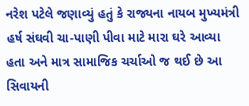નરેશ પટેલે જણાવ્યું હતું કે રાજ્યના નાયબ મુખ્યમંત્રી હર્ષ સંઘવી ચા-પાણી પીવા માટે મારા ઘરે આવ્યા હતા અને માત્ર સામાજિક ચર્ચાઓ જ થઈ છે આ સિવાયની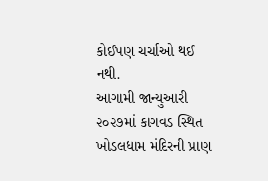કોઈપણ ચર્ચાઓ થઈ નથી.
આગામી જાન્યુઆરી ૨૦૨૭માં કાગવડ સ્થિત ખોડલધામ મંદિરની પ્રાણ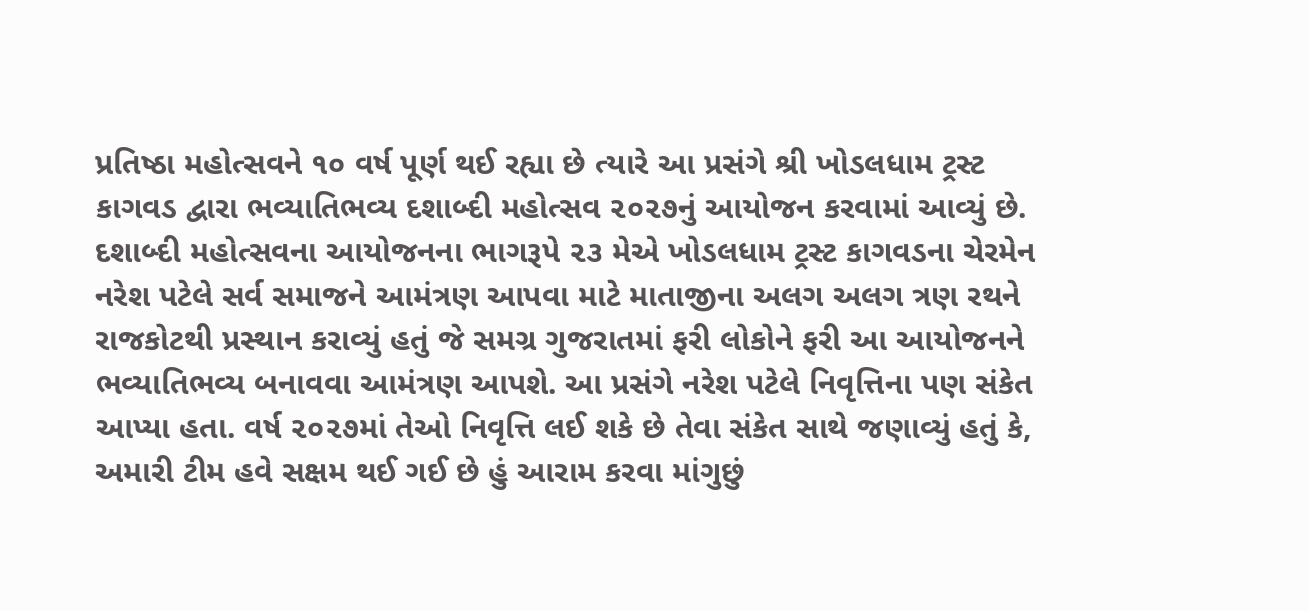પ્રતિષ્ઠા મહોત્સવને ૧૦ વર્ષ પૂર્ણ થઈ રહ્યા છે ત્યારે આ પ્રસંગે શ્રી ખોડલધામ ટ્રસ્ટ કાગવડ દ્વારા ભવ્યાતિભવ્ય દશાબ્દી મહોત્સવ ૨૦૨૭નું આયોજન કરવામાં આવ્યું છે. દશાબ્દી મહોત્સવના આયોજનના ભાગરૂપે ૨૩ મેએ ખોડલધામ ટ્રસ્ટ કાગવડના ચેરમેન નરેશ પટેલે સર્વ સમાજને આમંત્રણ આપવા માટે માતાજીના અલગ અલગ ત્રણ રથને રાજકોટથી પ્રસ્થાન કરાવ્યું હતું જે સમગ્ર ગુજરાતમાં ફરી લોકોને ફરી આ આયોજનને ભવ્યાતિભવ્ય બનાવવા આમંત્રણ આપશે. આ પ્રસંગે નરેશ પટેલે નિવૃત્તિના પણ સંકેત આપ્યા હતા. વર્ષ ૨૦૨૭માં તેઓ નિવૃત્તિ લઈ શકે છે તેવા સંકેત સાથે જણાવ્યું હતું કે, અમારી ટીમ હવે સક્ષમ થઈ ગઈ છે હું આરામ કરવા માંગુછું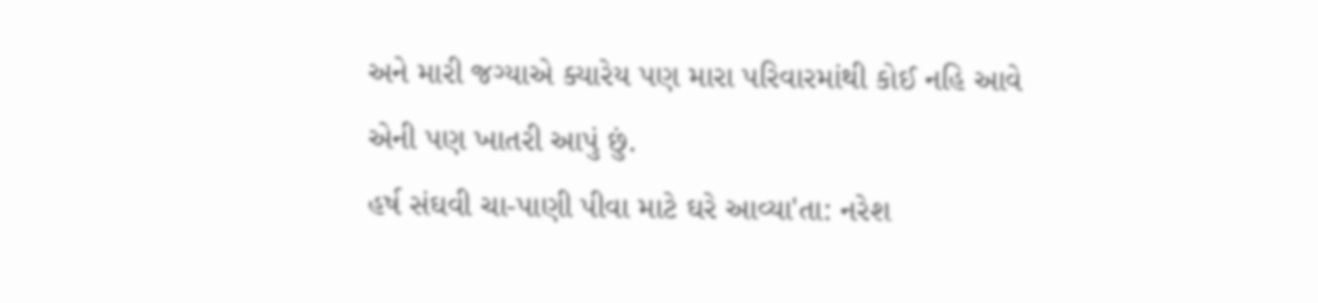અને મારી જગ્યાએ ક્યારેય પણ મારા પરિવારમાંથી કોઈ નહિ આવે એની પણ ખાતરી આપું છું.
હર્ષ સંઘવી ચા-પાણી પીવા માટે ઘરે આવ્યા'તા: નરેશ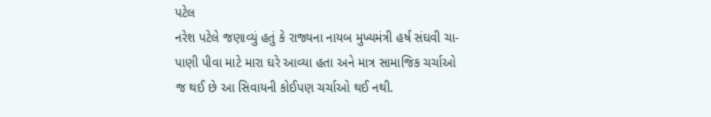પટેલ
નરેશ પટેલે જણાવ્યું હતું કે રાજ્યના નાયબ મુખ્યમંત્રી હર્ષ સંઘવી ચા-પાણી પીવા માટે મારા ઘરે આવ્યા હતા અને માત્ર સામાજિક ચર્ચાઓ જ થઈ છે આ સિવાયની કોઈપણ ચર્ચાઓ થઈ નથી.